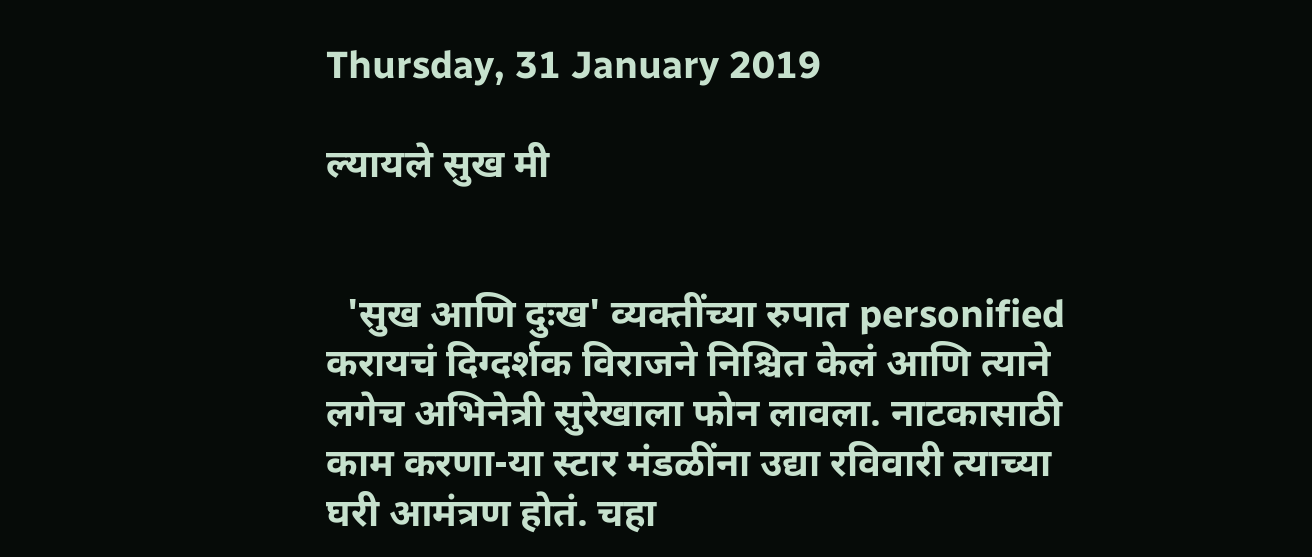Thursday, 31 January 2019

ल्यायले सुख मी


  'सुख आणि दुःख' व्यक्तींच्या रुपात personified करायचं दिग्दर्शक विराजने निश्चित केलं आणि त्याने लगेच अभिनेत्री सुरेखाला फोन लावला. नाटकासाठी काम करणा-या स्टार मंडळींना उद्या रविवारी त्याच्या घरी आमंत्रण होतं. चहा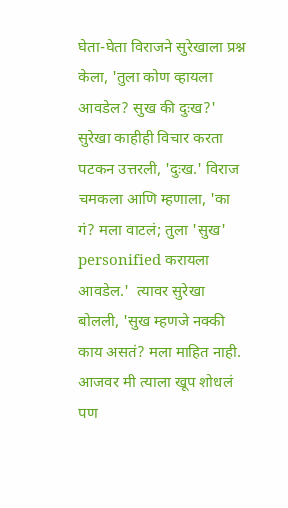घेता-घेता विराजने सुरेखाला प्रश्न केला, 'तुला कोण व्हायला आवडेल? सुख की दुःख?' सुरेखा काहीही विचार करता पटकन उत्तरली, 'दुःख.' विराज चमकला आणि म्हणाला, 'का गं? मला वाटलं; तुला 'सुख' personified करायला आवडेल.'  त्यावर सुरेखा बोलली, 'सुख म्हणजे नक्की काय असतं? मला माहित नाही. आजवर मी त्याला खूप शोधलं पण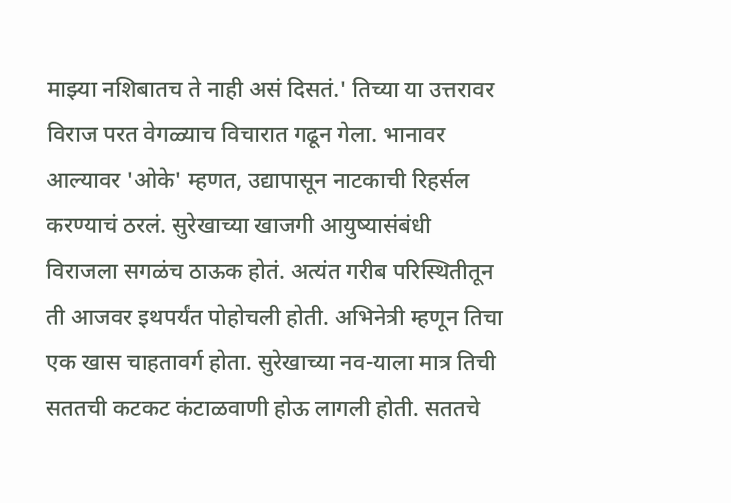माझ्या नशिबातच ते नाही असं दिसतं.' तिच्या या उत्तरावर विराज परत वेगळ्याच विचारात गढून गेला. भानावर आल्यावर 'ओके' म्हणत, उद्यापासून नाटकाची रिहर्सल करण्याचं ठरलं. सुरेखाच्या खाजगी आयुष्यासंबंधी विराजला सगळंच ठाऊक होतं. अत्यंत गरीब परिस्थितीतून ती आजवर इथपर्यंत पोहोचली होती. अभिनेत्री म्हणून तिचा एक खास चाहतावर्ग होता. सुरेखाच्या नव-याला मात्र तिची सततची कटकट कंटाळवाणी होऊ लागली होती. सततचे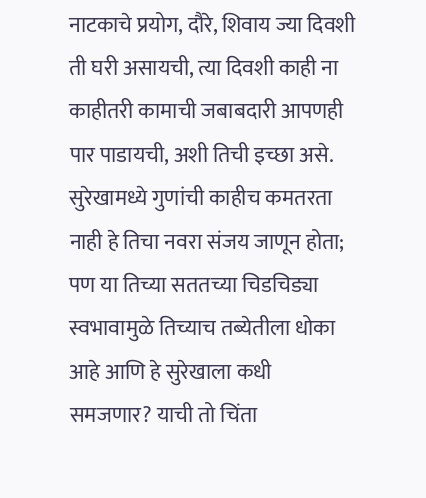नाटकाचे प्रयोग, दौरे, शिवाय ज्या दिवशी ती घरी असायची, त्या दिवशी काही ना काहीतरी कामाची जबाबदारी आपणही पार पाडायची, अशी तिची इच्छा असे. सुरेखामध्ये गुणांची काहीच कमतरता नाही हे तिचा नवरा संजय जाणून होता; पण या तिच्या सततच्या चिडचिड्या स्वभावामुळे तिच्याच तब्येतीला धोका आहे आणि हे सुरेखाला कधी समजणार? याची तो चिंता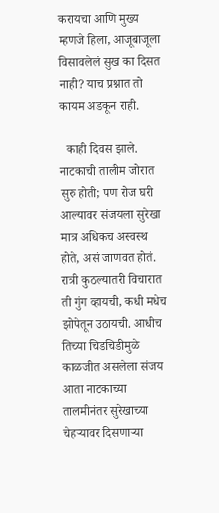करायचा आणि मुख्य म्हणजे हिला, आजूबाजूला विसावलेलं सुख का दिसत नाही? याच प्रश्नात तो कायम अडकून राही.

  काही दिवस झाले. नाटकाची तालीम जोरात सुरु होती; पण रोज घरी आल्यावर संजयला सुरेखा मात्र अधिकच अस्वस्थ होते, असं जाणवत होतं. रात्री कुठल्यातरी विचारात ती गुंग व्हायची, कधी मधेच झोपेतून उठायची. आधीच तिच्या चिडचिडीमुळे काळजीत असलेला संजय आता नाटकाच्या तालमीनंतर सुरेखाच्या चेहऱ्यावर दिसणाऱ्या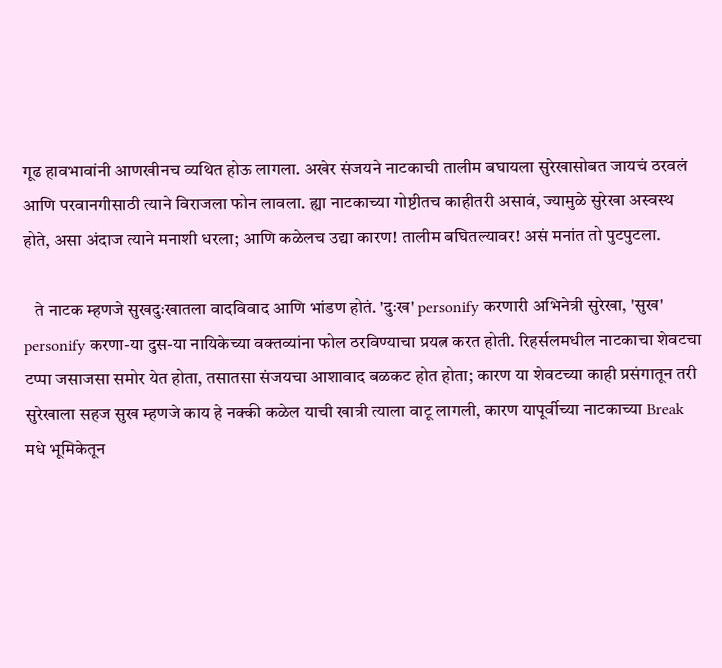गूढ हावभावांनी आणखीनच व्यथित होऊ लागला. अखेर संजयने नाटकाची तालीम बघायला सुरेखासोबत जायचं ठरवलं आणि परवानगीसाठी त्याने विराजला फोन लावला. ह्या नाटकाच्या गोष्टीतच काहीतरी असावं, ज्यामुळे सुरेखा अस्वस्थ होते, असा अंदाज त्याने मनाशी धरला; आणि कळेलच उद्या कारण! तालीम बघितल्यावर! असं मनांत तो पुटपुटला.

   ते नाटक म्हणजे सुखदुःखातला वादविवाद आणि भांडण होतं. 'दुःख' personify करणारी अभिनेत्री सुरेखा, 'सुख' personify करणा-या दुस-या नायिकेच्या वक्तव्यांना फोल ठरविण्याचा प्रयत्न करत होती. रिहर्सलमधील नाटकाचा शेवटचा टप्पा जसाजसा समोर येत होता, तसातसा संजयचा आशावाद बळकट होत होता; कारण या शेवटच्या काही प्रसंगातून तरी सुरेखाला सहज सुख म्हणजे काय हे नक्की कळेल याची खात्री त्याला वाटू लागली, कारण यापूर्वीच्या नाटकाच्या Break मधे भूमिकेतून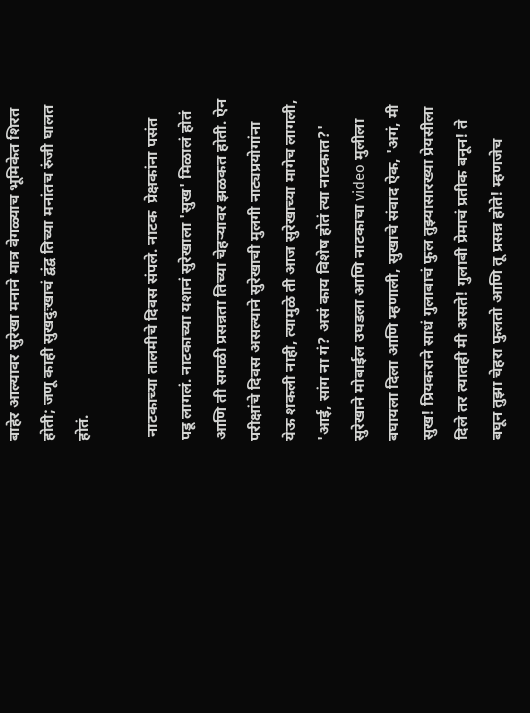बाहेर आल्यावर सुरेखा मनाने मात्र वेगळ्याच भूमिकेत शिरत होती; जणू काही सुखदुःखाचं द्वंद्व तिच्या मनांतच रुंजी घालत होतं.

 नाटकाच्या तालमीचे दिवस संपले. नाटक  प्रेक्षकांना पसंत पडू लागलं. नाटकाच्या यशानं सुरेखाला 'सुख' मिळालं होतं आणि ती सगळी प्रसन्नता तिच्या चेहऱ्यावर झळकत होती. ऐन परीक्षांचे दिवस असल्याने सुरेखाची मुलगी नाट्यप्रयोगांना येऊ शकली नाही, त्यामुळे ती आज सुरेखाच्या मागेच लागली, 'आई, सांग ना गं? असं काय विशेष होतं त्या नाटकात?' सुरेखाने मोबाईल उघडला आणि नाटकाचा video मुलीला बघायला दिला आणि म्हणाली, सुखाचे संवाद ऐक, 'अगं, मी सुख! प्रियकराने साधं गुलाबाचं फुल तुझ्यासारख्या प्रेयसीला दिले तर त्यातही मी असते! गुलाबी प्रेमाचं प्रतीक बनून! ते बघून तुझा चेहरा फुलतो आणि तू प्रसन्न होते! म्हणजेच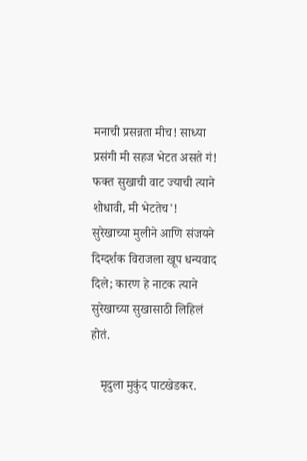मनाची प्रसन्नता मीच! साध्या प्रसंगी मी सहज भेटत असते गं! फक्त सुखाची वाट ज्याची त्याने शोधावी, मी भेटतेच'!
सुरेखाच्या मुलीने आणि संजयने दिग्दर्शक विराजला खूप धन्यवाद दिले; कारण हे नाटक त्याने सुरेखाच्या सुखासाठी लिहिलं होतं.

   मृदुला मुकुंद पाटखेडकर.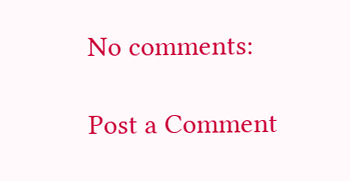No comments:

Post a Comment